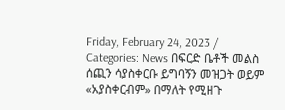Friday, February 24, 2023 / Categories: News በፍርድ ቤቶች መልስ ሰጪን ሳያስቀርቡ ይግባኝን መዝጋት ወይም «አያስቀርብም» በማለት የሚዘጉ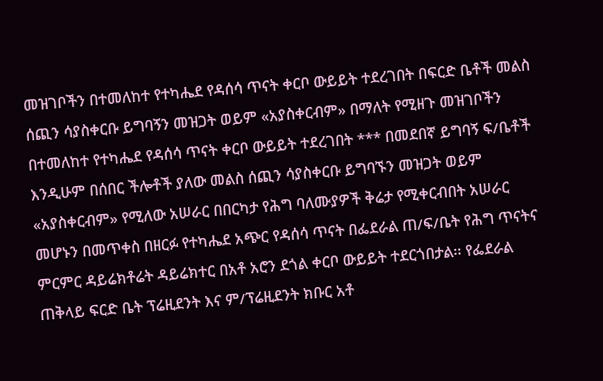መዝገቦችን በተመለከተ የተካሔደ የዳሰሳ ጥናት ቀርቦ ውይይት ተደረገበት በፍርድ ቤቶች መልስ ሰጪን ሳያስቀርቡ ይግባኝን መዝጋት ወይም «አያስቀርብም» በማለት የሚዘጉ መዝገቦችን በተመለከተ የተካሔደ የዳሰሳ ጥናት ቀርቦ ውይይት ተደረገበት *** በመደበኛ ይግባኝ ፍ/ቤቶች እንዲሁም በሰበር ችሎቶች ያለው መልስ ሰጪን ሳያስቀርቡ ይግባኙን መዝጋት ወይም «አያስቀርብም» የሚለው አሠራር በበርካታ የሕግ ባለሙያዎች ቅሬታ የሚቀርብበት አሠራር መሆኑን በመጥቀስ በዘርፉ የተካሔደ አጭር የዳሰሳ ጥናት በፌደራል ጠ/ፍ/ቤት የሕግ ጥናትና ምርምር ዳይሬክቶሬት ዳይሬክተር በአቶ አሮን ደጎል ቀርቦ ውይይት ተደርጎበታል፡፡ የፌደራል ጠቅላይ ፍርድ ቤት ፕሬዚደንት እና ም/ፕሬዚደንት ክቡር አቶ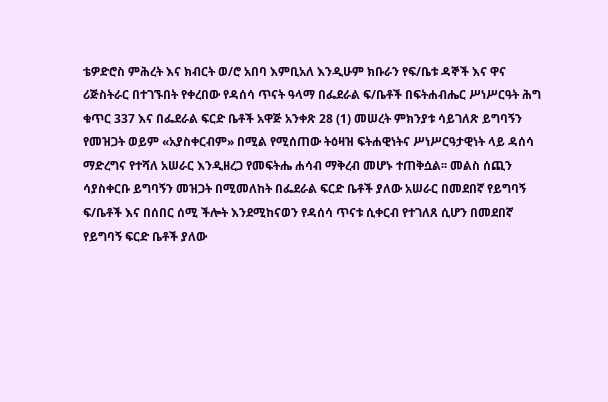ቴዎድሮስ ምሕረት እና ክብርት ወ/ሮ አበባ እምቢአለ እንዲሁም ክቡራን የፍ/ቤቱ ዳኞች እና ዋና ሪጅስትራር በተገኙበት የቀረበው የዳሰሳ ጥናት ዓላማ በፌደራል ፍ/ቤቶች በፍትሐብሔር ሥነሥርዓት ሕግ ቁጥር 337 እና በፌደራል ፍርድ ቤቶች አዋጅ አንቀጽ 28 (1) መሠረት ምክንያቱ ሳይገለጽ ይግባኝን የመዝጋት ወይም «አያስቀርብም» በሚል የሚሰጠው ትዕዛዝ ፍትሐዊነትና ሥነሥርዓታዊነት ላይ ዳሰሳ ማድረግና የተሻለ አሠራር እንዲዘረጋ የመፍትሔ ሐሳብ ማቅረብ መሆኑ ተጠቅሷል፡፡ መልስ ሰጪን ሳያስቀርቡ ይግባኝን መዝጋት በሚመለከት በፌደራል ፍርድ ቤቶች ያለው አሠራር በመደበኛ የይግባኝ ፍ/ቤቶች እና በሰበር ሰሚ ችሎት እንደሚከናወን የዳሰሳ ጥናቱ ሲቀርብ የተገለጸ ሲሆን በመደበኛ የይግባኝ ፍርድ ቤቶች ያለው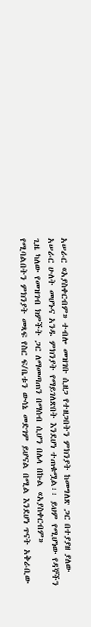አሠራር «አያስቀርብም» ተብሎ መዝገቡ ሲዘጋ የተዘጋበትን ምክንያት ከመግለጽ ጋር በተያያዘ ያለው አሠራር ሁለት መሆኑና አንዱ ምክንያት የማይገለጽበት እንደሆነ ተጠቁሟል፡፡ ይህም የሚሆነው የዳኞችን ጊዜ ካለው የመዝገብ ክምችት ጋር ለማመጣጠን በማሰብ ሲሆን በሌላ በኩል «አያስቀርብም» የሚባልበትን ምክንያት መጻፍ የስር ፍ/ቤቱን ውሳኔ መድገም ይሆናል በሚል እንደሆነ ጥናት አቅራቢው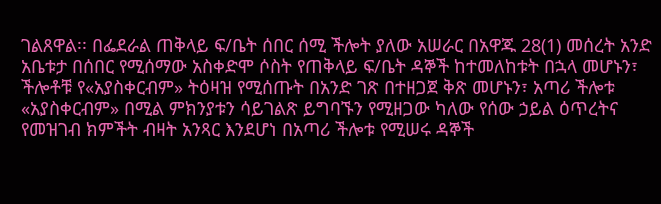ገልጸዋል፡፡ በፌደራል ጠቅላይ ፍ/ቤት ሰበር ሰሚ ችሎት ያለው አሠራር በአዋጁ 28(1) መሰረት አንድ አቤቱታ በሰበር የሚሰማው አስቀድሞ ሶስት የጠቅላይ ፍ/ቤት ዳኞች ከተመለከቱት በኋላ መሆኑን፣ ችሎቶቹ የ«አያስቀርብም» ትዕዛዝ የሚሰጡት በአንድ ገጽ በተዘጋጀ ቅጽ መሆኑን፣ አጣሪ ችሎቱ «አያስቀርብም» በሚል ምክንያቱን ሳይገልጽ ይግባኙን የሚዘጋው ካለው የሰው ኃይል ዕጥረትና የመዝገብ ክምችት ብዛት አንጻር እንደሆነ በአጣሪ ችሎቱ የሚሠሩ ዳኞች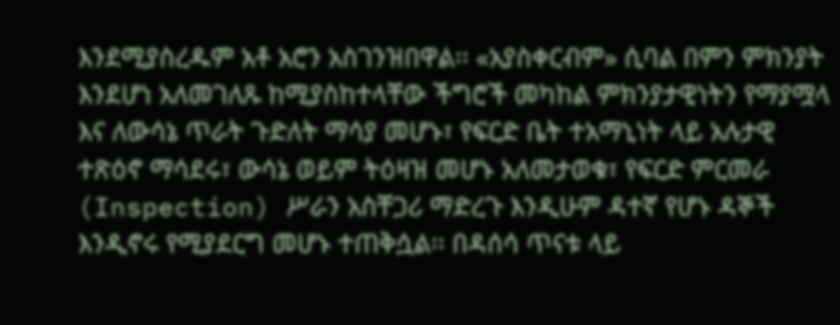እንደሚያስረዱም አቶ አሮን አስገንዝበዋል፡፡ «አያስቀርብም» ሲባል በምን ምክንያት እንደሆነ አለመገለጹ ከሚያስከተላቸው ችግሮች መካከል ምክንያታዊነትን የማያሟላ እና ለውሳኔ ጥራት ጉድለት ማሳያ መሆኑ፣ የፍርድ ቤት ተአማኒነት ላይ አሉታዊ ተጽዕኖ ማሳደሩ፣ ውሳኔ ወይም ትዕዛዝ መሆኑ አለመታወቁ፣ የፍርድ ምርመራ (Inspection) ሥራን አስቸጋሪ ማድረጉ እንዲሁም ዳተኛ የሆኑ ዳኞች እንዲኖሩ የሚያደርግ መሆኑ ተጠቅሷል፡፡ በዳሰሳ ጥናቱ ላይ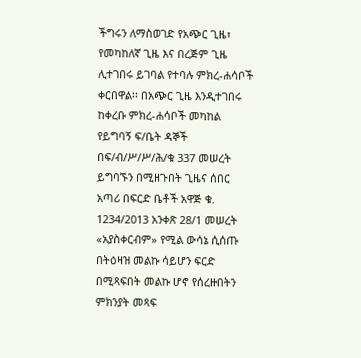ችግሩን ለማስወገድ የአጭር ጊዜ፣ የመካከለኛ ጊዜ እና በረጅም ጊዜ ሊተገበሩ ይገባል የተባሉ ምክረ-ሐሳቦች ቀርበዋል፡፡ በአጭር ጊዜ እንዲተገበሩ ከቀረቡ ምክረ-ሐሳቦች መካከል የይግባኝ ፍ/ቤት ዳኞች በፍ/ብ/ሥ/ሥ/ሕ/ቁ 337 መሠረት ይግባኙን በሚዘጉበት ጊዜና ሰበር አጣሪ በፍርድ ቤቶች አዋጅ ቁ. 1234/2013 አንቀጽ 28/1 መሠረት «አያስቀርብም» የሚል ውሳኔ ሲሰጡ በትዕዛዝ መልኩ ሳይሆን ፍርድ በሚጻፍበት መልኩ ሆኖ የሰረዙበትን ምክንያት መጻፍ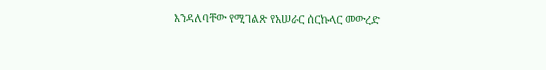እንዳለባቸው የሚገልጽ የአሠራር ሰርኩላር መውረድ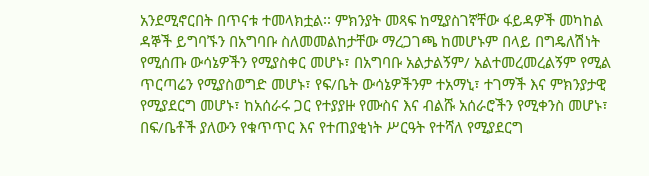አንደሚኖርበት በጥናቱ ተመላክቷል፡፡ ምክንያት መጻፍ ከሚያስገኛቸው ፋይዳዎች መካከል ዳኞች ይግባኙን በአግባቡ ስለመመልከታቸው ማረጋገጫ ከመሆኑም በላይ በግዴለሽነት የሚሰጡ ውሳኔዎችን የሚያስቀር መሆኑ፣ በአግባቡ አልታልኝም/ አልተመረመረልኝም የሚል ጥርጣሬን የሚያስወግድ መሆኑ፣ የፍ/ቤት ውሳኔዎችንም ተአማኒ፣ ተገማች እና ምክንያታዊ የሚያደርግ መሆኑ፣ ከአሰራሩ ጋር የተያያዙ የሙስና እና ብልሹ አሰራሮችን የሚቀንስ መሆኑ፣ በፍ/ቤቶች ያለውን የቁጥጥር እና የተጠያቂነት ሥርዓት የተሻለ የሚያደርግ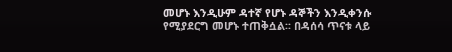መሆኑ እንዲሁም ዳተኛ የሆኑ ዳኞችን እንዲቀንሱ የሚያደርግ መሆኑ ተጠቅሷል፡፡ በዳሰሳ ጥናቱ ላይ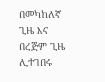በመካከለኛ ጊዜ እና በረጅም ጊዜ ሊተገበሩ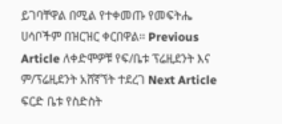ይገባቸዋል በሚል የተቀመጡ የመፍትሔ ሀሳቦችም በዝርዝር ቀርበዋል፡፡ Previous Article ለቀድሞዎቹ የፍ/ቤቱ ፕሬዚደንት እና ም/ፕሬዚደንት አሸኛኘት ተደረገ Next Article ፍርድ ቤቱ የስድስት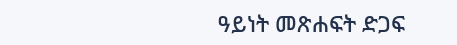ዓይነት መጽሐፍት ድጋፍ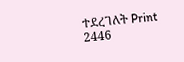ተደረገለት Print 2446